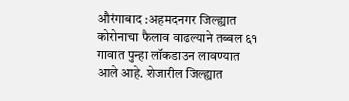औरंगाबाद :अहमदनगर जिल्ह्यात कोरोनाचा फैलाव वाढल्याने तब्बल ६१ गावात पुन्हा लॉकडाउन लावण्यात आले आहे. शेजारील जिल्ह्यात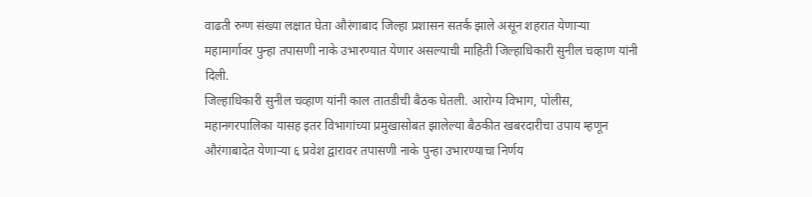वाढती रुग्ण संख्या लक्षात घेता औरंगाबाद जिल्हा प्रशासन सतर्क झाले असून शहरात येणाऱ्या महामार्गावर पुन्हा तपासणी नाके उभारण्यात येणार असल्याची माहिती जिल्हाधिकारी सुनील चव्हाण यांनी दिली.
जिल्हाधिकारी सुनील चव्हाण यांनी काल तातडीची बैठक घेतली. आरोग्य विभाग, पोलीस, महानगरपालिका यासह इतर विभागांच्या प्रमुखासोबत झालेल्या बैठकीत खबरदारीचा उपाय म्हणून औरंगाबादेत येणाऱ्या ६ प्रवेश द्वारावर तपासणी नाके पुन्हा उभारण्याचा निर्णय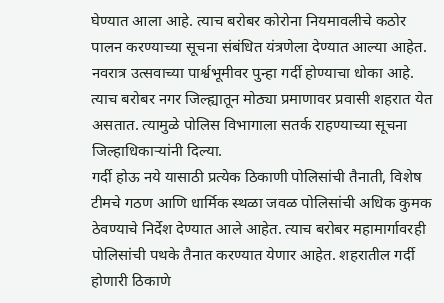घेण्यात आला आहे. त्याच बरोबर कोरोना नियमावलीचे कठोर पालन करण्याच्या सूचना संबंधित यंत्रणेला देण्यात आल्या आहेत. नवरात्र उत्सवाच्या पार्श्वभूमीवर पुन्हा गर्दी होण्याचा धोका आहे. त्याच बरोबर नगर जिल्ह्यातून मोठ्या प्रमाणावर प्रवासी शहरात येत असतात. त्यामुळे पोलिस विभागाला सतर्क राहण्याच्या सूचना जिल्हाधिकाऱ्यांनी दिल्या.
गर्दी होऊ नये यासाठी प्रत्येक ठिकाणी पोलिसांची तैनाती, विशेष टीमचे गठण आणि धार्मिक स्थळा जवळ पोलिसांची अधिक कुमक ठेवण्याचे निर्देश देण्यात आले आहेत. त्याच बरोबर महामार्गावरही पोलिसांची पथके तैनात करण्यात येणार आहेत. शहरातील गर्दी होणारी ठिकाणे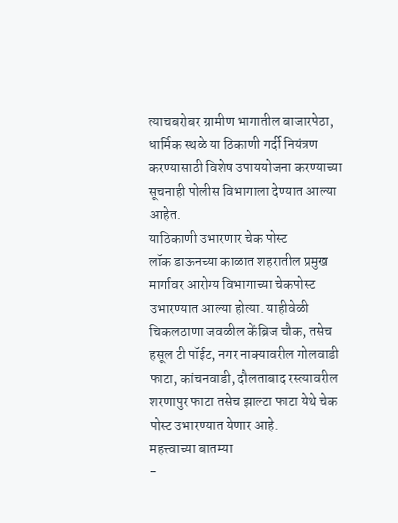त्याचबरोबर ग्रामीण भागातील बाजारपेठा, धार्मिक स्थळे या ठिकाणी गर्दी नियंत्रण करण्यासाठी विशेष उपाययोजना करण्याच्या सूचनाही पोलीस विभागाला देण्यात आल्या आहेत.
याठिकाणी उभारणार चेक पोस्ट
लॉक डाऊनच्या काळात शहरातील प्रमुख मार्गावर आरोग्य विभागाच्या चेकपोस्ट उभारण्यात आल्या होत्या. याहीवेळी चिकलठाणा जवळील केंब्रिज चौक, तसेच हसूल टी पॉईट, नगर नाक्यावरील गोलवाडी फाटा, कांचनवाडी, दौलताबाद रस्त्यावरील शरणापुर फाटा तसेच झाल्टा फाटा येथे चेक पोस्ट उभारण्यात येणार आहे.
महत्त्वाच्या बातम्या
-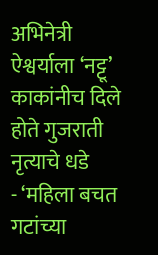अभिनेत्री ऐश्वर्याला ‘नट्टू’ काकांनीच दिले होते गुजराती नृत्याचे धडे
- ‘महिला बचत गटांच्या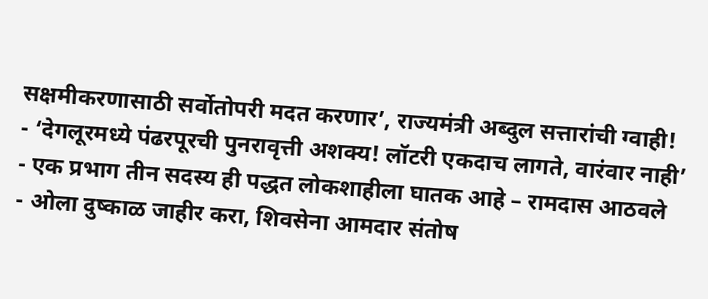सक्षमीकरणासाठी सर्वोतोपरी मदत करणार’, राज्यमंत्री अब्दुल सत्तारांची ग्वाही!
- ‘देगलूरमध्ये पंढरपूरची पुनरावृत्ती अशक्य! लॉटरी एकदाच लागते, वारंवार नाही’
- एक प्रभाग तीन सदस्य ही पद्धत लोकशाहीला घातक आहे – रामदास आठवले
- ओला दुष्काळ जाहीर करा, शिवसेना आमदार संतोष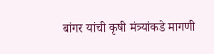बांगर यांची कृषी मंत्र्यांकडे मागणी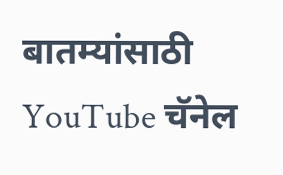बातम्यांसाठी YouTube चॅनेल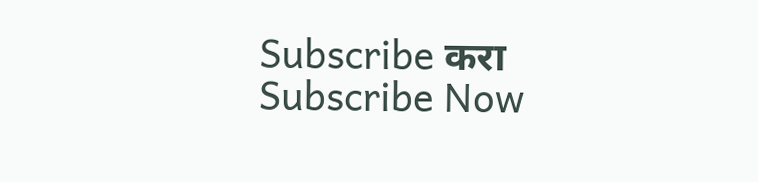Subscribe करा
Subscribe Now